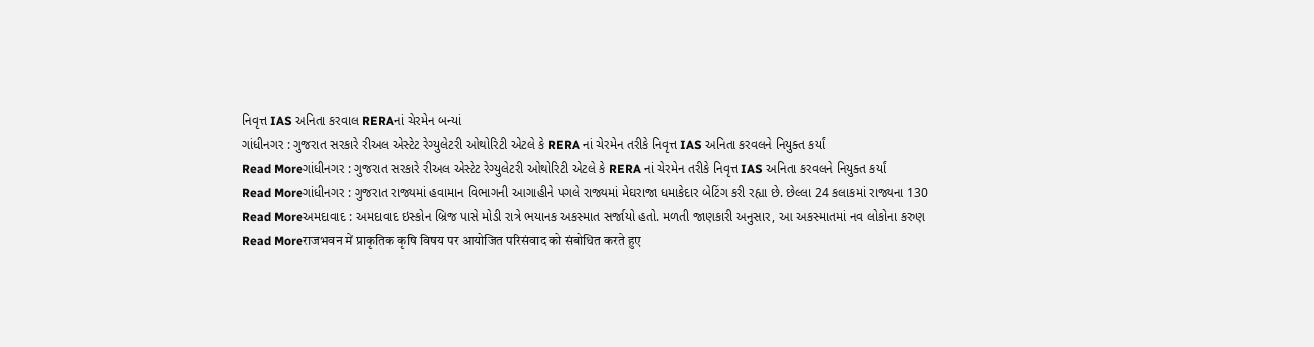નિવૃત્ત IAS અનિતા કરવાલ RERAનાં ચેરમેન બન્યાં
ગાંધીનગર : ગુજરાત સરકારે રીઅલ એસ્ટેટ રેગ્યુલેટરી ઓથોરિટી એટલે કે RERA નાં ચેરમેન તરીકે નિવૃત્ત IAS અનિતા કરવલને નિયુક્ત કર્યાં
Read Moreગાંધીનગર : ગુજરાત સરકારે રીઅલ એસ્ટેટ રેગ્યુલેટરી ઓથોરિટી એટલે કે RERA નાં ચેરમેન તરીકે નિવૃત્ત IAS અનિતા કરવલને નિયુક્ત કર્યાં
Read Moreગાંધીનગર : ગુજરાત રાજ્યમાં હવામાન વિભાગની આગાહીને પગલે રાજ્યમાં મેઘરાજા ધમાકેદાર બેટિંગ કરી રહ્યા છે. છેલ્લા 24 કલાકમાં રાજ્યના 130
Read Moreઅમદાવાદ : અમદાવાદ ઇસ્કોન બ્રિજ પાસે મોડી રાત્રે ભયાનક અકસ્માત સર્જાયો હતો. મળતી જાણકારી અનુસાર, આ અકસ્માતમાં નવ લોકોના કરુણ
Read Moreराजभवन में प्राकृतिक कृषि विषय पर आयोजित परिसंवाद को संबोधित करते हुए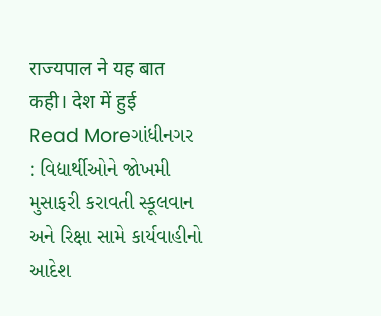राज्यपाल ने यह बात कही। देश में हुई
Read Moreગાંધીનગર : વિદ્યાર્થીઓને જોખમી મુસાફરી કરાવતી સ્કૂલવાન અને રિક્ષા સામે કાર્યવાહીનો આદેશ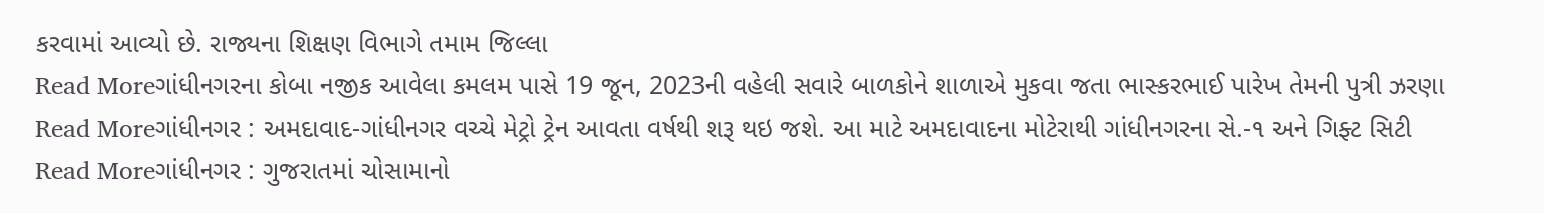કરવામાં આવ્યો છે. રાજ્યના શિક્ષણ વિભાગે તમામ જિલ્લા
Read Moreગાંધીનગરના કોબા નજીક આવેલા કમલમ પાસે 19 જૂન, 2023ની વહેલી સવારે બાળકોને શાળાએ મુકવા જતા ભાસ્કરભાઈ પારેખ તેમની પુત્રી ઝરણા
Read Moreગાંધીનગર : અમદાવાદ-ગાંધીનગર વચ્ચે મેટ્રો ટ્રેન આવતા વર્ષથી શરૂ થઇ જશે. આ માટે અમદાવાદના મોટેરાથી ગાંધીનગરના સે.-૧ અને ગિફ્ટ સિટી
Read Moreગાંધીનગર : ગુજરાતમાં ચોસામાનો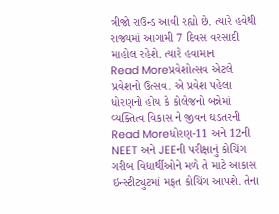ત્રીજો રાઉન્ડ આવી રહ્યો છે. ત્યારે હવેથી રાજ્યમાં આગામી 7 દિવસ વરસાદી માહોલ રહેશે. ત્યારે હવામાન
Read Moreપ્રવેશોત્સવ એટલે પ્રવેશનો ઉત્સવ. એ પ્રવેશ પહેલા ધોરણનો હોય કે કોલેજનો બન્નેમાં વ્યક્તિત્વ વિકાસ ને જીવન ઘડતરની
Read Moreધોરણ-11 અને 12ની NEET અને JEEની પરીક્ષાનું કોચિંગ ગરીબ વિદ્યાર્થીઓને મળે તે માટે આકાસ ઇન્સ્ટીટ્યુટમાં મફત કોચિંગ આપશે. તેના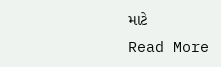માટે
Read More